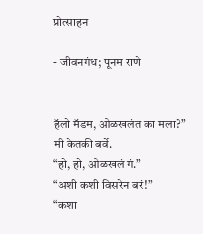प्रोत्साहन

- जीवनगंध; पूनम राणे


हॅलो मॅडम, ओळखलंत का मला?”
मी केतकी बर्वे.
“हो, हो, ओळखलं गं.”
“अशी कशी विसरेन बरं!”
“कशा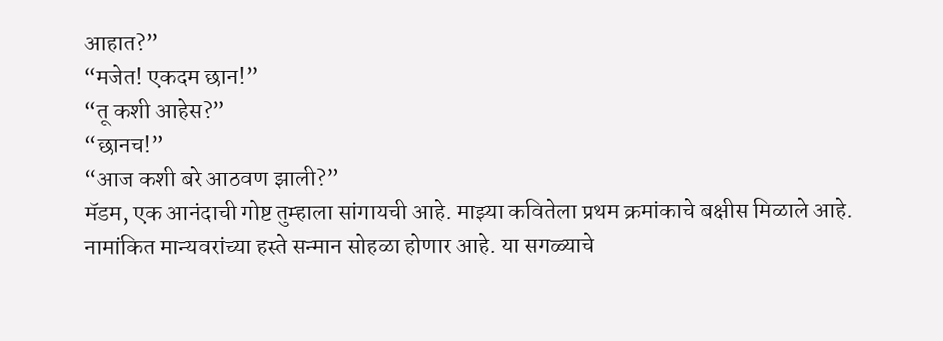आहात?”
“मजेत! एकदम छान!”
“तू कशी आहेस?”
“छानच!”
“आज कशी बरे आठवण झाली?”
मॅडम, एक आनंदाची गोष्ट तुम्हाला सांगायची आहे. माझ्या कवितेला प्रथम क्रमांकाचे बक्षीस मिळाले आहे. नामांकित मान्यवरांच्या हस्ते सन्मान सोहळा होणार आहे. या सगळ्याचे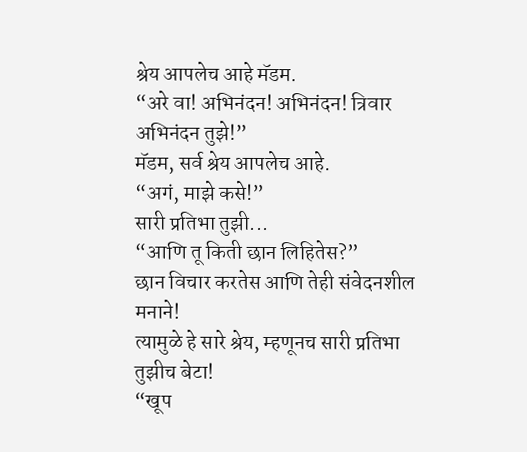श्रेय आपलेच आहे मॅडम.
“अरे वा! अभिनंदन! अभिनंदन! त्रिवार
अभिनंदन तुझे!”
मॅडम, सर्व श्रेय आपलेच आहे.
“अगं, माझे कसे!”
सारी प्रतिभा तुझी...
“आणि तू किती छान लिहितेस?”
छान विचार करतेस आणि तेही संवेदनशील मनाने!
त्यामुळे हे सारे श्रेय, म्हणूनच सारी प्रतिभा तुझीच बेटा!
“खूप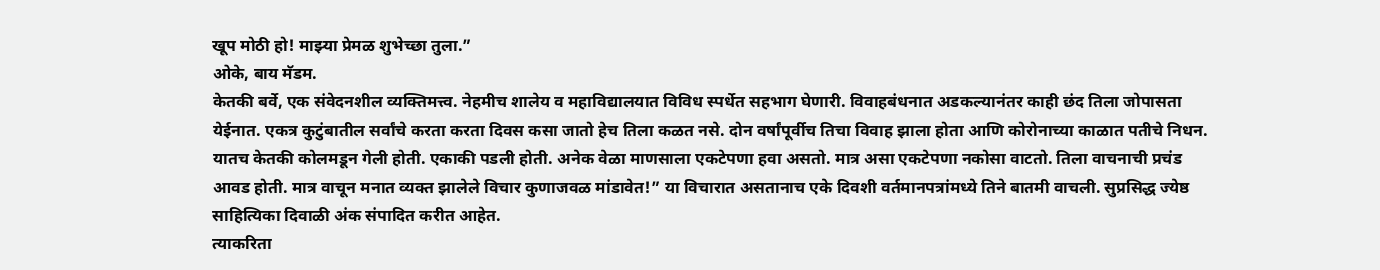खूप मोठी हो! माझ्या प्रेमळ शुभेच्छा तुला.”
ओके, बाय मॅडम.
केतकी बर्वे, एक संवेदनशील व्यक्तिमत्त्व. नेहमीच शालेय व महाविद्यालयात विविध स्पर्धेत सहभाग घेणारी. विवाहबंधनात अडकल्यानंतर काही छंद तिला जोपासता येईनात. एकत्र कुटुंबातील सर्वांचे करता करता दिवस कसा जातो हेच तिला कळत नसे. दोन वर्षांपूर्वीच तिचा विवाह झाला होता आणि कोरोनाच्या काळात पतीचे निधन. यातच केतकी कोलमडून गेली होती. एकाकी पडली होती. अनेक वेळा माणसाला एकटेपणा हवा असतो. मात्र असा एकटेपणा नकोसा वाटतो. तिला वाचनाची प्रचंड आवड होती. मात्र वाचून मनात व्यक्त झालेले विचार कुणाजवळ मांडावेत!” या विचारात असतानाच एके दिवशी वर्तमानपत्रांमध्ये तिने बातमी वाचली. सुप्रसिद्ध ज्येष्ठ साहित्यिका दिवाळी अंक संपादित करीत आहेत.
त्याकरिता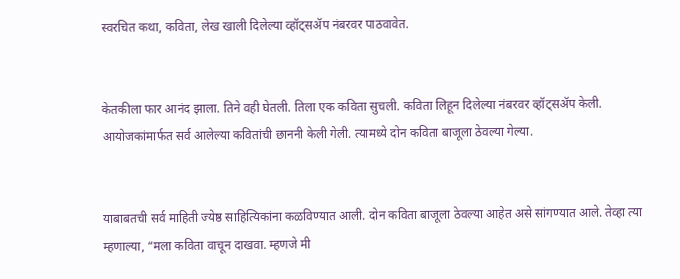स्वरचित कथा, कविता, लेख खाली दिलेल्या व्हॉट्सॲप नंबरवर पाठवावेत.


केतकीला फार आनंद झाला. तिने वही घेतली. तिला एक कविता सुचली. कविता लिहून दिलेल्या नंबरवर व्हॉट्सॲप केली. आयोजकांमार्फत सर्व आलेल्या कवितांची छाननी केली गेली. त्यामध्ये दोन कविता बाजूला ठेवल्या गेल्या.


याबाबतची सर्व माहिती ज्येष्ठ साहित्यिकांना कळविण्यात आली. दोन कविता बाजूला ठेवल्या आहेत असे सांगण्यात आले. तेव्हा त्या म्हणाल्या, “मला कविता वाचून दाखवा. म्हणजे मी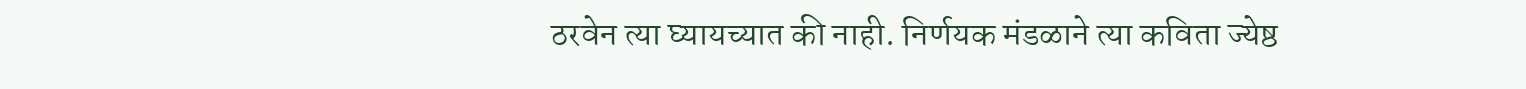ठरवेन त्या घ्यायच्यात की नाही. निर्णयक मंडळाने त्या कविता ज्येष्ठ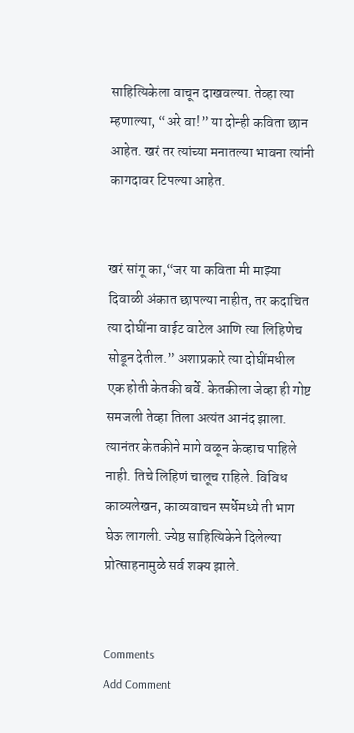साहित्यिकेला वाचून दाखवल्या. तेव्हा त्या म्हणाल्या, “अरे वा!” या दोन्ही कविता छान आहेत. खरं तर त्यांच्या मनातल्या भावना त्यांनी कागदावर टिपल्या आहेत.


खरं सांगू का,“जर या कविता मी माझ्या दिवाळी अंकात छापल्या नाहीत, तर कदाचित त्या दोघींना वाईट वाटेल आणि त्या लिहिणेच सोडून देतील.” अशाप्रकारे त्या दोघींमधील एक होती केतकी बर्वे. केतकीला जेव्हा ही गोष्ट समजली तेव्हा तिला अत्यंत आनंद झाला. त्यानंतर केतकीने मागे वळून केव्हाच पाहिले नाही. तिचे लिहिणं चालूच राहिले. विविध काव्यलेखन, काव्यवाचन स्पर्धेमध्ये ती भाग घेऊ लागली. ज्येष्ठ साहित्यिकेने दिलेल्या प्रोत्साहनामुळे सर्व शक्य झाले.


Comments
Add Comment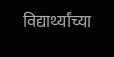विद्यार्थ्यांच्या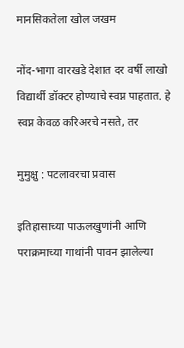मानसिकतेला खोल जखम

नोंद-भागा वारखडे देशात दर वर्षी लाखो विद्यार्थी डॉक्टर होण्याचे स्वप्न पाहतात. हे स्वप्न केवळ करिअरचे नसते, तर

मुमुक्षु : पटलावरचा प्रवास

इतिहासाच्या पाऊलखुणांनी आणि पराक्रमाच्या गाथांनी पावन झालेल्या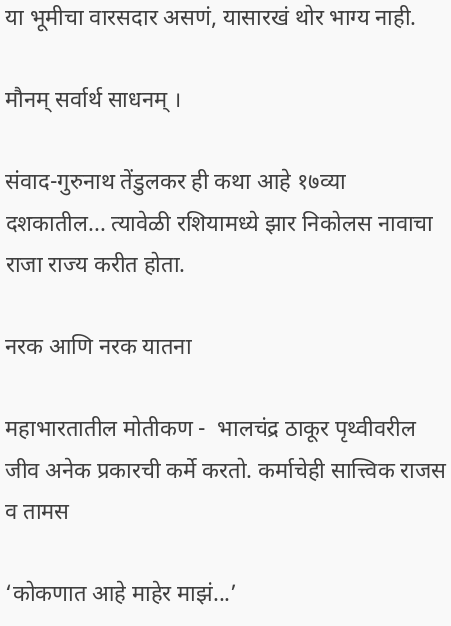या भूमीचा वारसदार असणं, यासारखं थोर भाग्य नाही.

मौनम् सर्वार्थ साधनम् ।

संवाद-गुरुनाथ तेंडुलकर ही कथा आहे १७व्या दशकातील... त्यावेळी रशियामध्ये झार निकोलस नावाचा राजा राज्य करीत होता.

नरक आणि नरक यातना

महाभारतातील मोतीकण -  भालचंद्र ठाकूर पृथ्वीवरील जीव अनेक प्रकारची कर्मे करतो. कर्माचेही सात्त्विक राजस व तामस

‘कोकणात आहे माहेर माझं...’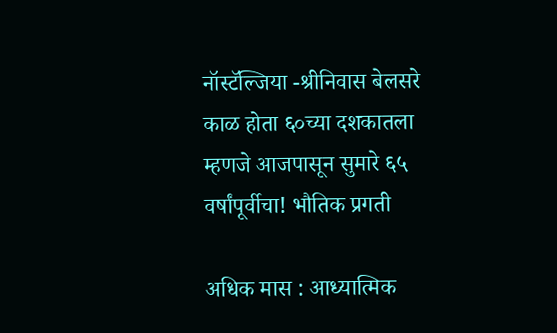नॉस्टॅल्जिया -श्रीनिवास बेलसरे काळ होता ६०च्या दशकातला म्हणजे आजपासून सुमारे ६५ वर्षांपूर्वीचा! भौतिक प्रगती

अधिक मास : आध्यात्मिक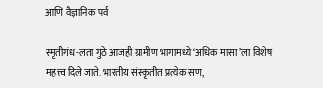आणि वैज्ञानिक पर्व

स्मृतीगंध-लता गुठे आजही ग्रामीण भागामध्ये ‘अधिक मासा’ला विशेष महत्त्व दिले जाते. भारतीय संस्कृतीत प्रत्येक सण,